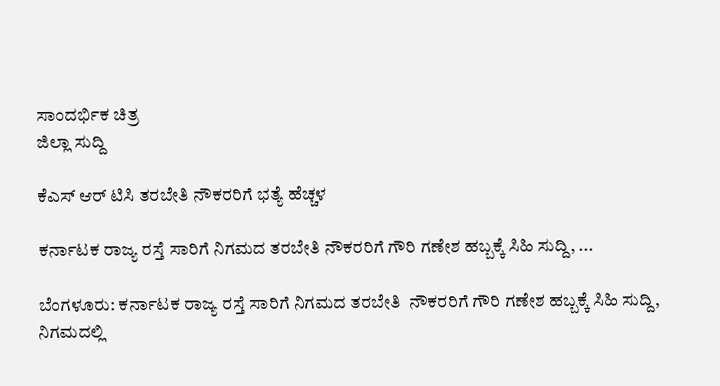ಸಾಂದರ್ಭಿಕ ಚಿತ್ರ
ಜಿಲ್ಲಾ ಸುದ್ದಿ

ಕೆಎಸ್ ಆರ್ ಟಿಸಿ ತರಬೇತಿ ನೌಕರರಿಗೆ ಭತ್ಯೆ ಹೆಚ್ಚಳ

ಕರ್ನಾಟಕ ರಾಜ್ಯ ರಸ್ತೆ ಸಾರಿಗೆ ನಿಗಮದ ತರಬೇತಿ ನೌಕರರಿಗೆ ಗೌರಿ ಗಣೇಶ ಹಬ್ಬಕ್ಕೆ ಸಿಹಿ ಸುದ್ದಿ, ...

ಬೆಂಗಳೂರು: ಕರ್ನಾಟಕ ರಾಜ್ಯ ರಸ್ತೆ ಸಾರಿಗೆ ನಿಗಮದ ತರಬೇತಿ  ನೌಕರರಿಗೆ ಗೌರಿ ಗಣೇಶ ಹಬ್ಬಕ್ಕೆ ಸಿಹಿ ಸುದ್ದಿ, ನಿಗಮದಲ್ಲಿ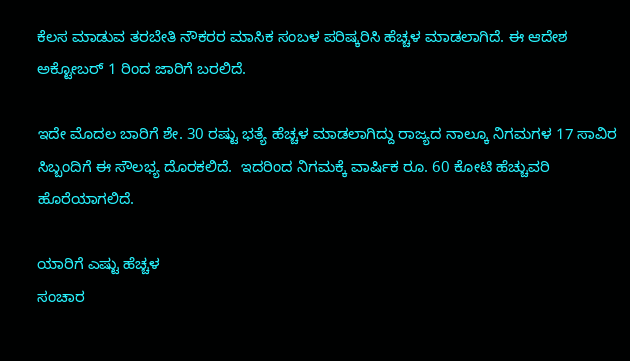ಕೆಲಸ ಮಾಡುವ ತರಬೇತಿ ನೌಕರರ ಮಾಸಿಕ ಸಂಬಳ ಪರಿಷ್ಕರಿಸಿ ಹೆಚ್ಚಳ ಮಾಡಲಾಗಿದೆ. ಈ ಆದೇಶ ಅಕ್ಟೋಬರ್ 1 ರಿಂದ ಜಾರಿಗೆ ಬರಲಿದೆ.

ಇದೇ ಮೊದಲ ಬಾರಿಗೆ ಶೇ. 30 ರಷ್ಟು ಭತ್ಯೆ ಹೆಚ್ಚಳ ಮಾಡಲಾಗಿದ್ದು ರಾಜ್ಯದ ನಾಲ್ಕೂ ನಿಗಮಗಳ 17 ಸಾವಿರ ಸಿಬ್ಬಂದಿಗೆ ಈ ಸೌಲಭ್ಯ ದೊರಕಲಿದೆ.  ಇದರಿಂದ ನಿಗಮಕ್ಕೆ ವಾರ್ಷಿಕ ರೂ. 60 ಕೋಟಿ ಹೆಚ್ಚುವರಿ ಹೊರೆಯಾಗಲಿದೆ.

ಯಾರಿಗೆ ಎಷ್ಟು ಹೆಚ್ಚಳ
ಸಂಚಾರ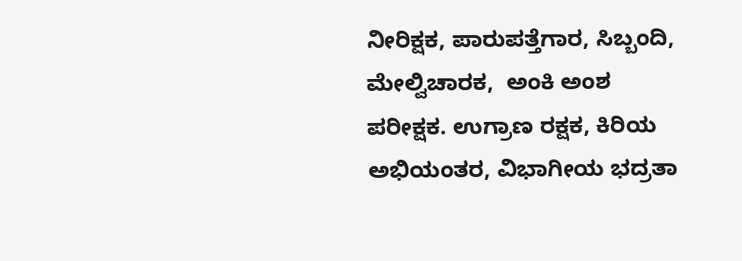ನೀರಿಕ್ಷಕ, ಪಾರುಪತ್ತೆಗಾರ, ಸಿಬ್ಬಂದಿ, ಮೇಲ್ವಿಚಾರಕ,  ಅಂಕಿ ಅಂಶ ಪರೀಕ್ಷಕ. ಉಗ್ರಾಣ ರಕ್ಷಕ, ಕಿರಿಯ ಅಭಿಯಂತರ, ವಿಭಾಗೀಯ ಭದ್ರತಾ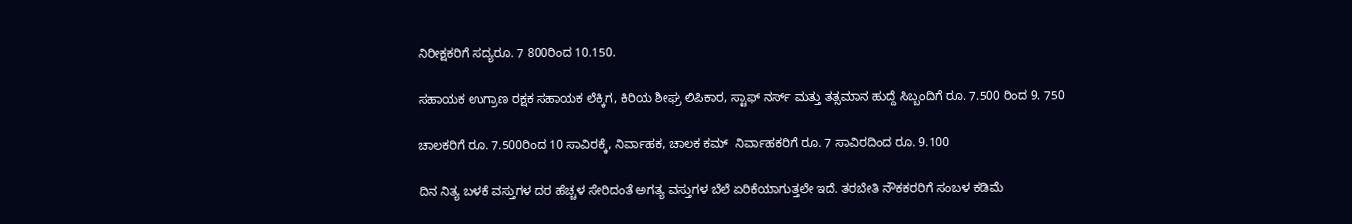ನಿರೀಕ್ಷಕರಿಗೆ ಸದ್ಯರೂ. 7 800ರಿಂದ 10.150.

ಸಹಾಯಕ ಉಗ್ರಾಣ ರಕ್ಷಕ ಸಹಾಯಕ ಲೆಕ್ಕಿಗ, ಕಿರಿಯ ಶೀಘ್ರ ಲಿಪಿಕಾರ, ಸ್ಟಾಫ್ ನರ್ಸ್ ಮತ್ತು ತತ್ಸಮಾನ ಹುದ್ದೆ ಸಿಬ್ಬಂದಿಗೆ ರೂ. 7.500 ರಿಂದ 9. 750

ಚಾಲಕರಿಗೆ ರೂ. 7.500ರಿಂದ 10 ಸಾವಿರಕ್ಕೆ, ನಿರ್ವಾಹಕ, ಚಾಲಕ ಕಮ್  ನಿರ್ವಾಹಕರಿಗೆ ರೂ. 7 ಸಾವಿರದಿಂದ ರೂ. 9.100

ದಿನ ನಿತ್ಯ ಬಳಕೆ ವಸ್ತುಗಳ ದರ ಹೆಚ್ಚಳ ಸೇರಿದಂತೆ ಅಗತ್ಯ ವಸ್ತುಗಳ ಬೆಲೆ ಏರಿಕೆಯಾಗುತ್ತಲೇ ಇದೆ. ತರಬೇತಿ ನೌಕಕರರಿಗೆ ಸಂಬಳ ಕಡಿಮೆ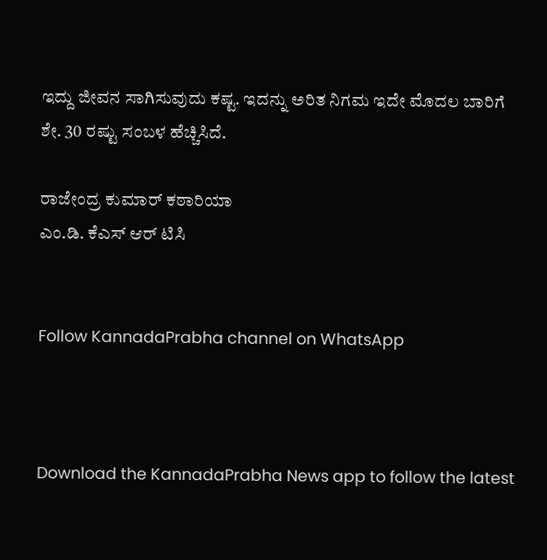ಇದ್ದು ಜೀವನ ಸಾಗಿಸುವುದು ಕಷ್ಟ. ಇದನ್ನು ಅರಿತ ನಿಗಮ ಇದೇ ಮೊದಲ ಬಾರಿಗೆ ಶೇ. 30 ರಷ್ಟು ಸಂಬಳ ಹೆಚ್ಚಿಸಿದೆ.

ರಾಜೇಂದ್ರ ಕುಮಾರ್ ಕಠಾರಿಯಾ
ಎಂ.ಡಿ. ಕೆಎಸ್ ಆರ್ ಟಿಸಿ


Follow KannadaPrabha channel on WhatsApp



Download the KannadaPrabha News app to follow the latest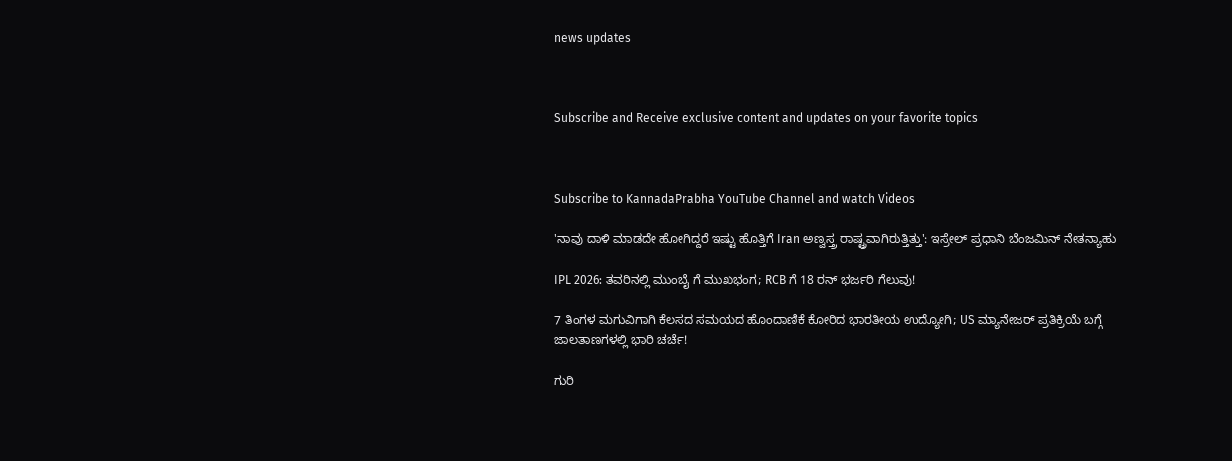news updates



Subscribe and Receive exclusive content and updates on your favorite topics



Subscribe to KannadaPrabha YouTube Channel and watch Videos

'ನಾವು ದಾಳಿ ಮಾಡದೇ ಹೋಗಿದ್ದರೆ ಇಷ್ಟು ಹೊತ್ತಿಗೆ Iran ಅಣ್ವಸ್ತ್ರ ರಾಷ್ಟ್ರವಾಗಿರುತ್ತಿತ್ತು': ಇಸ್ರೇಲ್ ಪ್ರಧಾನಿ ಬೆಂಜಮಿನ್ ನೇತನ್ಯಾಹು

IPL 2026: ತವರಿನಲ್ಲಿ ಮುಂಬೈ ಗೆ ಮುಖಭಂಗ; RCB ಗೆ 18 ರನ್ ಭರ್ಜರಿ ಗೆಲುವು!

7 ತಿಂಗಳ ಮಗುವಿಗಾಗಿ ಕೆಲಸದ ಸಮಯದ ಹೊಂದಾಣಿಕೆ ಕೋರಿದ ಭಾರತೀಯ ಉದ್ಯೋಗಿ; US ಮ್ಯಾನೇಜರ್ ಪ್ರತಿಕ್ರಿಯೆ ಬಗ್ಗೆ ಜಾಲತಾಣಗಳಲ್ಲಿ ಭಾರಿ ಚರ್ಚೆ!

ಗುರಿ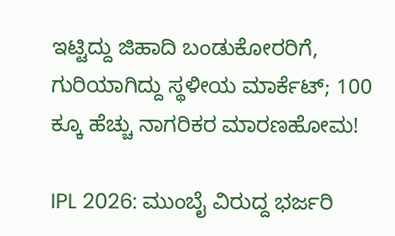ಇಟ್ಟಿದ್ದು ಜಿಹಾದಿ ಬಂಡುಕೋರರಿಗೆ, ಗುರಿಯಾಗಿದ್ದು ಸ್ಥಳೀಯ ಮಾರ್ಕೆಟ್; 100 ಕ್ಕೂ ಹೆಚ್ಚು ನಾಗರಿಕರ ಮಾರಣಹೋಮ!

IPL 2026: ಮುಂಬೈ ವಿರುದ್ದ ಭರ್ಜರಿ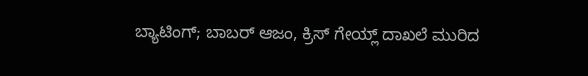ಬ್ಯಾಟಿಂಗ್; ಬಾಬರ್ ಆಜಂ, ಕ್ರಿಸ್ ಗೇಯ್ಲ್ ದಾಖಲೆ ಮುರಿದ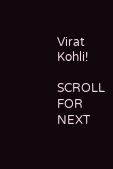Virat Kohli!

SCROLL FOR NEXT